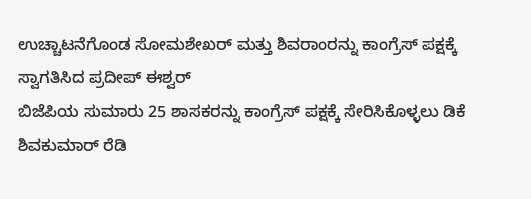ಉಚ್ಚಾಟನೆಗೊಂಡ ಸೋಮಶೇಖರ್ ಮತ್ತು ಶಿವರಾಂರನ್ನು ಕಾಂಗ್ರೆಸ್ ಪಕ್ಷಕ್ಕೆ ಸ್ವಾಗತಿಸಿದ ಪ್ರದೀಪ್ ಈಶ್ವರ್
ಬಿಜೆಪಿಯ ಸುಮಾರು 25 ಶಾಸಕರನ್ನು ಕಾಂಗ್ರೆಸ್ ಪಕ್ಷಕ್ಕೆ ಸೇರಿಸಿಕೊಳ್ಳಲು ಡಿಕೆ ಶಿವಕುಮಾರ್ ರೆಡಿ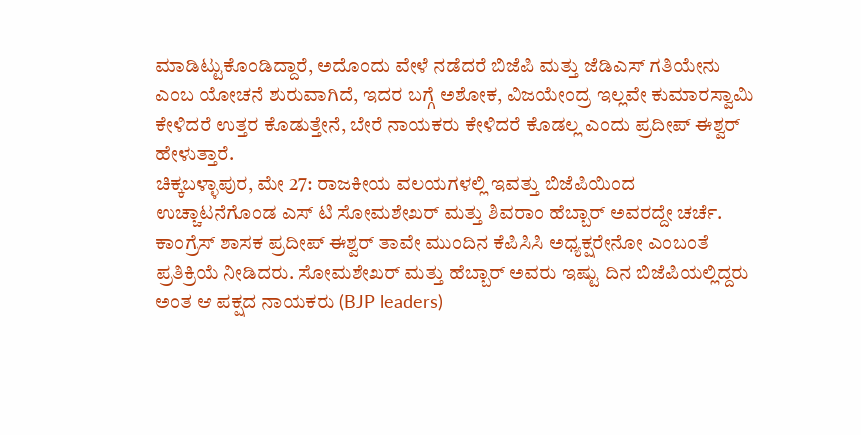ಮಾಡಿಟ್ಟುಕೊಂಡಿದ್ದಾರೆ, ಅದೊಂದು ವೇಳೆ ನಡೆದರೆ ಬಿಜೆಪಿ ಮತ್ತು ಜೆಡಿಎಸ್ ಗತಿಯೇನು ಎಂಬ ಯೋಚನೆ ಶುರುವಾಗಿದೆ, ಇದರ ಬಗ್ಗೆ ಅಶೋಕ, ವಿಜಯೇಂದ್ರ ಇಲ್ಲವೇ ಕುಮಾರಸ್ವಾಮಿ ಕೇಳಿದರೆ ಉತ್ತರ ಕೊಡುತ್ತೇನೆ, ಬೇರೆ ನಾಯಕರು ಕೇಳಿದರೆ ಕೊಡಲ್ಲ ಎಂದು ಪ್ರದೀಪ್ ಈಶ್ವರ್ ಹೇಳುತ್ತಾರೆ.
ಚಿಕ್ಕಬಳ್ಳಾಪುರ, ಮೇ 27: ರಾಜಕೀಯ ವಲಯಗಳಲ್ಲಿ ಇವತ್ತು ಬಿಜೆಪಿಯಿಂದ ಉಚ್ಚಾಟನೆಗೊಂಡ ಎಸ್ ಟಿ ಸೋಮಶೇಖರ್ ಮತ್ತು ಶಿವರಾಂ ಹೆಬ್ಬಾರ್ ಅವರದ್ದೇ ಚರ್ಚೆ. ಕಾಂಗ್ರೆಸ್ ಶಾಸಕ ಪ್ರದೀಪ್ ಈಶ್ವರ್ ತಾವೇ ಮುಂದಿನ ಕೆಪಿಸಿಸಿ ಅಧ್ಯಕ್ಷರೇನೋ ಎಂಬಂತೆ ಪ್ರತಿಕ್ರಿಯೆ ನೀಡಿದರು. ಸೋಮಶೇಖರ್ ಮತ್ತು ಹೆಬ್ಬಾರ್ ಅವರು ಇಷ್ಟು ದಿನ ಬಿಜೆಪಿಯಲ್ಲಿದ್ದರು ಅಂತ ಆ ಪಕ್ಷದ ನಾಯಕರು (BJP leaders)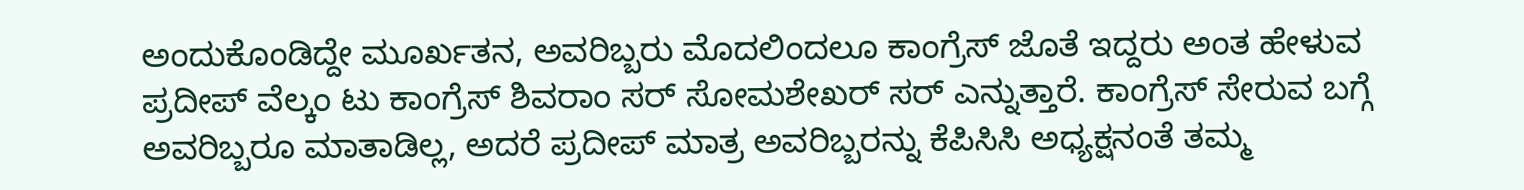ಅಂದುಕೊಂಡಿದ್ದೇ ಮೂರ್ಖತನ, ಅವರಿಬ್ಬರು ಮೊದಲಿಂದಲೂ ಕಾಂಗ್ರೆಸ್ ಜೊತೆ ಇದ್ದರು ಅಂತ ಹೇಳುವ ಪ್ರದೀಪ್ ವೆಲ್ಕಂ ಟು ಕಾಂಗ್ರೆಸ್ ಶಿವರಾಂ ಸರ್ ಸೋಮಶೇಖರ್ ಸರ್ ಎನ್ನುತ್ತಾರೆ. ಕಾಂಗ್ರೆಸ್ ಸೇರುವ ಬಗ್ಗೆ ಅವರಿಬ್ಬರೂ ಮಾತಾಡಿಲ್ಲ, ಅದರೆ ಪ್ರದೀಪ್ ಮಾತ್ರ ಅವರಿಬ್ಬರನ್ನು ಕೆಪಿಸಿಸಿ ಅಧ್ಯಕ್ಷನಂತೆ ತಮ್ಮ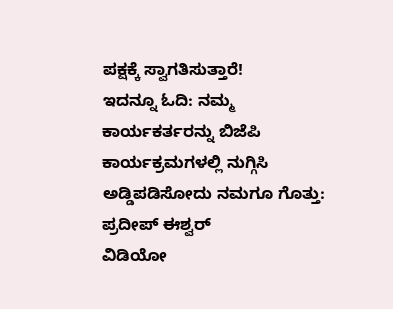ಪಕ್ಷಕ್ಕೆ ಸ್ವಾಗತಿಸುತ್ತಾರೆ!
ಇದನ್ನೂ ಓದಿ: ನಮ್ಮ ಕಾರ್ಯಕರ್ತರನ್ನು ಬಿಜೆಪಿ ಕಾರ್ಯಕ್ರಮಗಳಲ್ಲಿ ನುಗ್ಗಿಸಿ ಅಡ್ಡಿಪಡಿಸೋದು ನಮಗೂ ಗೊತ್ತು: ಪ್ರದೀಪ್ ಈಶ್ವರ್
ವಿಡಿಯೋ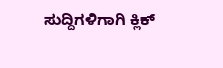ಸುದ್ದಿಗಳಿಗಾಗಿ ಕ್ಲಿಕ್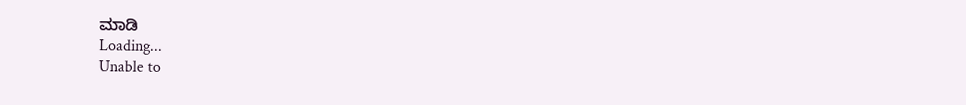ಮಾಡಿ
Loading...
Unable to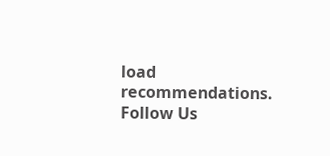load recommendations.
Follow Us